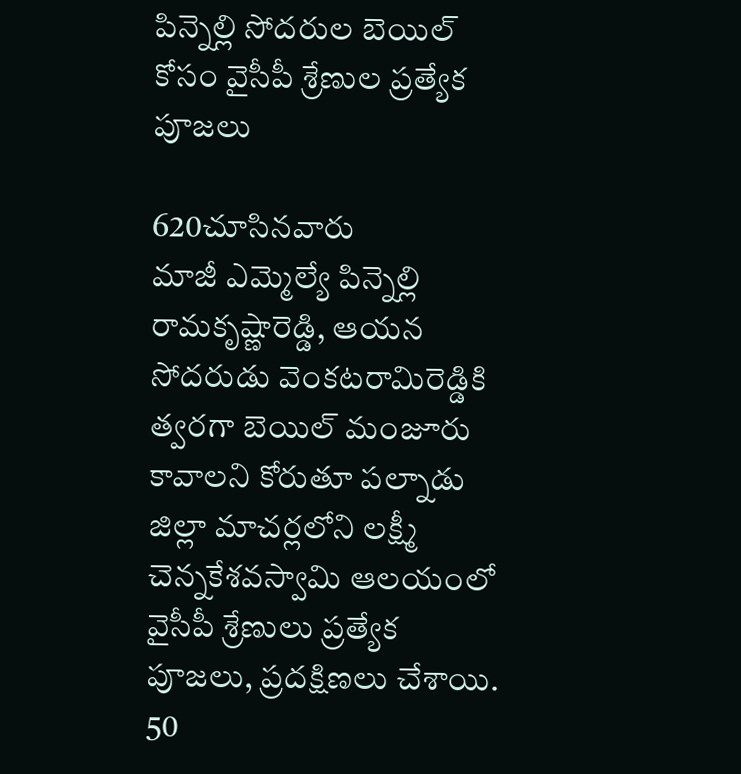పిన్నెల్లి సోదరుల బెయిల్ కోసం వైసీపీ శ్రేణుల ప్రత్యేక పూజలు

620చూసినవారు
మాజీ ఎమ్మెల్యే పిన్నెల్లి రామకృష్ణారెడ్డి, ఆయన సోదరుడు వెంకటరామిరెడ్డికి త్వరగా బెయిల్ మంజూరు కావాలని కోరుతూ పల్నాడు జిల్లా మాచర్లలోని లక్ష్మీ చెన్నకేశవస్వామి ఆలయంలో వైసీపీ శ్రేణులు ప్రత్యేక పూజలు, ప్రదక్షిణలు చేశాయి. 50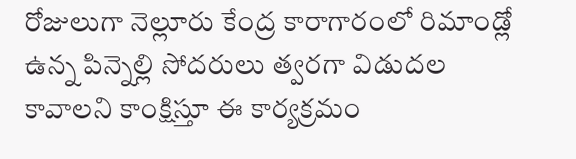రోజులుగా నెల్లూరు కేంద్ర కారాగారంలో రిమాండ్లో ఉన్న పిన్నెల్లి సోదరులు త్వరగా విడుదల కావాలని కాంక్షిస్తూ ఈ కార్యక్రమం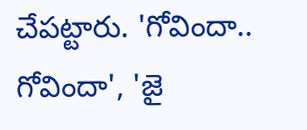చేపట్టారు. 'గోవిందా.. గోవిందా', 'జై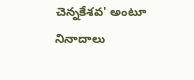చెన్నకేశవ' అంటూ నినాదాలు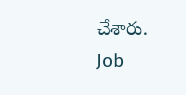చేశారు.
Job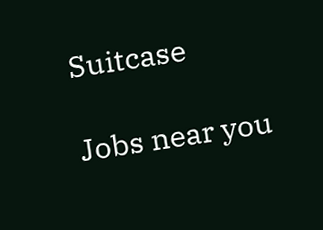Suitcase

Jobs near you